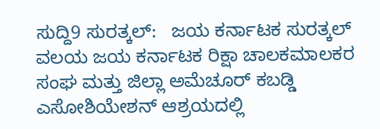ಸುದ್ದಿ9 ಸುರತ್ಕಲ್:   ಜಯ ಕರ್ನಾಟಕ ಸುರತ್ಕಲ್ ವಲಯ ಜಯ ಕರ್ನಾಟಕ ರಿಕ್ಷಾ ಚಾಲಕಮಾಲಕರ ಸಂಘ ಮತ್ತು ಜಿಲ್ಲಾ ಅಮೆಚೂರ್ ಕಬಡ್ಡಿ ಎಸೋಶಿಯೇಶನ್ ಆಶ್ರಯದಲ್ಲಿ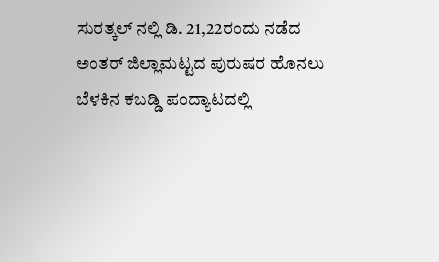ಸುರತ್ಕಲ್ ನಲ್ಲಿ ಡಿ. 21,22ರಂದು ನಡೆದ ಅಂತರ್ ಜಿಲ್ಲಾಮಟ್ಟದ ಪುರುಷರ ಹೊನಲು ಬೆಳಕಿನ ಕಬಡ್ಡಿ ಪಂದ್ಯಾಟದಲ್ಲಿ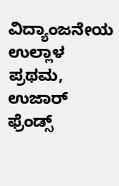ವಿದ್ಯಾಂಜನೇಯ ಉಲ್ಲಾಳ ಪ್ರಥಮ, ಉಜಾರ್ ಫ್ರೆಂಡ್ಸ್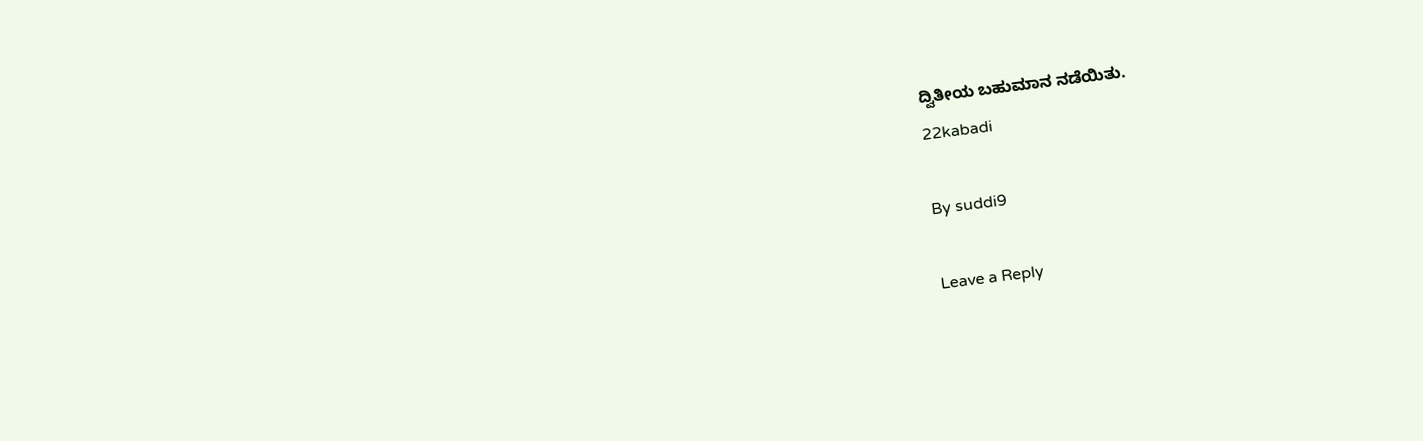ದ್ವಿತೀಯ ಬಹುಮಾನ ನಡೆಯಿತು.
22kabadi

By suddi9

Leave a Reply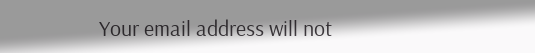Your email address will not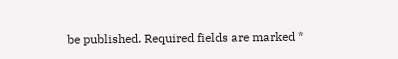be published. Required fields are marked *